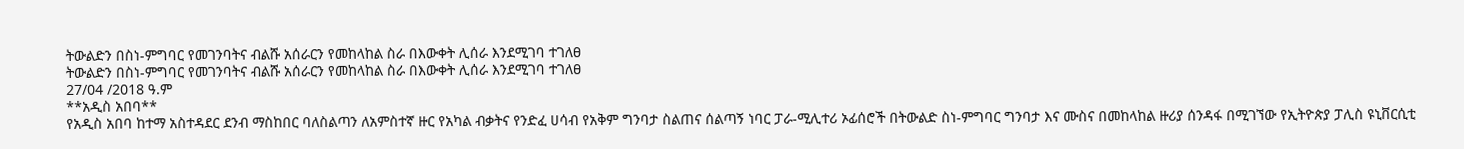ትውልድን በስነ-ምግባር የመገንባትና ብልሹ አሰራርን የመከላከል ስራ በእውቀት ሊሰራ እንደሚገባ ተገለፀ
ትውልድን በስነ-ምግባር የመገንባትና ብልሹ አሰራርን የመከላከል ስራ በእውቀት ሊሰራ እንደሚገባ ተገለፀ
27/04 /2018 ዓ.ም
**አዲስ አበባ**
የአዲስ አበባ ከተማ አስተዳደር ደንብ ማስከበር ባለስልጣን ለአምስተኛ ዙር የአካል ብቃትና የንድፈ ሀሳብ የአቅም ግንባታ ስልጠና ሰልጣኝ ነባር ፓራ-ሚሊተሪ ኦፊሰሮች በትውልድ ስነ-ምግባር ግንባታ እና ሙስና በመከላከል ዙሪያ ሰንዳፋ በሚገኘው የኢትዮጵያ ፓሊስ ዩኒቨርሲቲ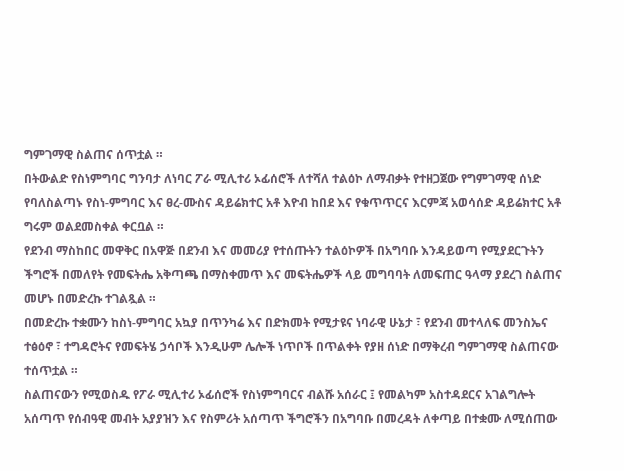ግምገማዊ ስልጠና ሰጥቷል ።
በትውልድ የስነምግባር ግንባታ ለነባር ፖራ ሚሊተሪ ኦፊሰሮች ለተሻለ ተልዕኮ ለማብቃት የተዘጋጀው የግምገማዊ ሰነድ የባለስልጣኑ የስነ-ምግባር እና ፀረ-ሙስና ዳይሬክተር አቶ እዮብ ከበደ እና የቁጥጥርና እርምጃ አወሳሰድ ዳይሬክተር አቶ ግሩም ወልደመስቀል ቀርቧል ።
የደንብ ማስከበር መዋቅር በአዋጅ በደንብ እና መመሪያ የተሰጡትን ተልዕኮዎች በአግባቡ እንዳይወጣ የሚያደርጉትን ችግሮች በመለየት የመፍትሔ አቅጣጫ በማስቀመጥ እና መፍትሔዎች ላይ መግባባት ለመፍጠር ዓላማ ያደረገ ስልጠና መሆኑ በመድረኩ ተገልጿል ።
በመድረኩ ተቋሙን ከስነ-ምግባር አኳያ በጥንካሬ እና በድክመት የሚታዩና ነባራዊ ሁኔታ ፣ የደንብ መተላለፍ መንስኤና ተፅዕኖ ፣ ተግዳሮትና የመፍትሄ ኃሳቦች እንዲሁም ሌሎች ነጥቦች በጥልቀት የያዘ ሰነድ በማቅረብ ግምገማዊ ስልጠናው ተሰጥቷል ።
ስልጠናውን የሚወስዱ የፖራ ሚሊተሪ ኦፊሰሮች የስነምግባርና ብልሹ አሰራር ፤ የመልካም አስተዳደርና አገልግሎት አሰጣጥ የሰብዓዊ መብት አያያዝን እና የስምሪት አሰጣጥ ችግሮችን በአግባቡ በመረዳት ለቀጣይ በተቋሙ ለሚሰጠው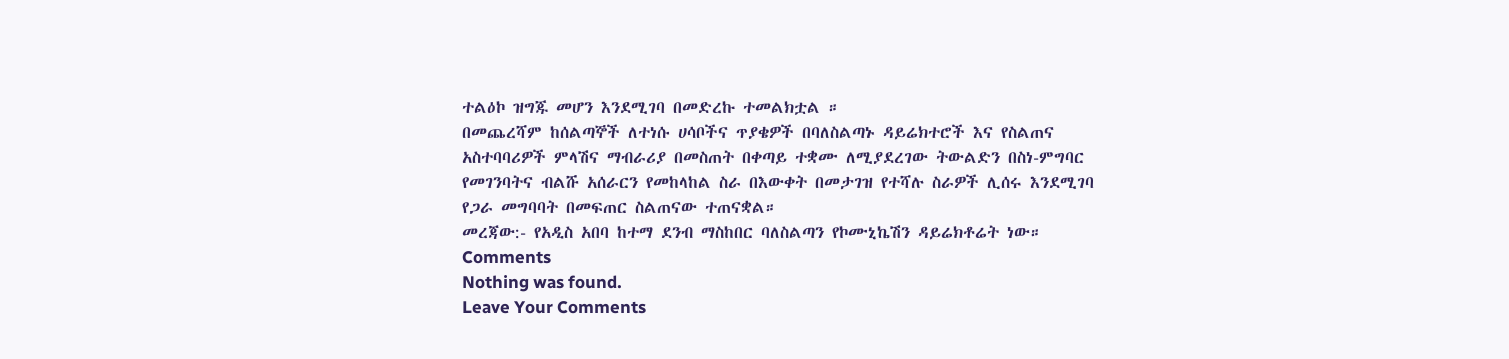ተልዕኮ ዝግጁ መሆን እንደሚገባ በመድረኩ ተመልክቷል ።
በመጨረሻም ከሰልጣኞች ለተነሱ ሀሳቦችና ጥያቄዎች በባለስልጣኑ ዳይሬክተሮች እና የስልጠና አስተባባሪዎች ምላሽና ማብራሪያ በመስጠት በቀጣይ ተቋሙ ለሚያደረገው ትውልድን በስነ-ምግባር የመገንባትና ብልሹ አሰራርን የመከላከል ስራ በእውቀት በመታገዝ የተሻሉ ስራዎች ሊሰሩ እንደሚገባ የጋራ መግባባት በመፍጠር ስልጠናው ተጠናቋል።
መረጃው:- የአዲስ አበባ ከተማ ደንብ ማስከበር ባለስልጣን የኮሙኒኬሽን ዳይሬክቶሬት ነው።
Comments
Nothing was found.
Leave Your Comments